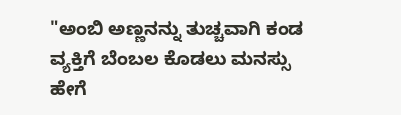"ಅಂಬಿ ಅಣ್ಣನನ್ನು ತುಚ್ಚವಾಗಿ ಕಂಡ ವ್ಯಕ್ತಿಗೆ ಬೆಂಬಲ ಕೊಡಲು ಮನಸ್ಸು ಹೇಗೆ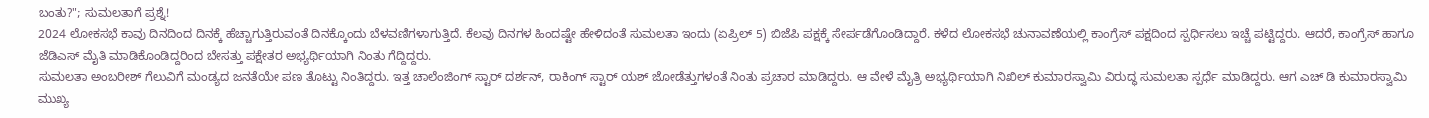ಬಂತು?"; ಸುಮಲತಾಗೆ ಪ್ರಶ್ನೆ!
2024 ಲೋಕಸಭೆ ಕಾವು ದಿನದಿಂದ ದಿನಕ್ಕೆ ಹೆಚ್ಚಾಗುತ್ತಿರುವಂತೆ ದಿನಕ್ಕೊಂದು ಬೆಳವಣಿಗಳಾಗುತ್ತಿದೆ. ಕೆಲವು ದಿನಗಳ ಹಿಂದಷ್ಟೇ ಹೇಳಿದಂತೆ ಸುಮಲತಾ ಇಂದು (ಏಪ್ರಿಲ್ 5) ಬಿಜೆಪಿ ಪಕ್ಷಕ್ಕೆ ಸೇರ್ಪಡೆಗೊಂಡಿದ್ದಾರೆ. ಕಳೆದ ಲೋಕಸಭೆ ಚುನಾವಣೆಯಲ್ಲಿ ಕಾಂಗ್ರೆಸ್ ಪಕ್ಷದಿಂದ ಸ್ಪರ್ಧಿಸಲು ಇಚ್ಚೆ ಪಟ್ಟಿದ್ದರು. ಆದರೆ, ಕಾಂಗ್ರೆಸ್ ಹಾಗೂ ಜೆಡಿಎಸ್ ಮೈತಿ ಮಾಡಿಕೊಂಡಿದ್ದರಿಂದ ಬೇಸತ್ತು ಪಕ್ಷೇತರ ಅಭ್ಯರ್ಥಿಯಾಗಿ ನಿಂತು ಗೆದ್ದಿದ್ದರು.
ಸುಮಲತಾ ಅಂಬರೀಶ್ ಗೆಲುವಿಗೆ ಮಂಡ್ಯದ ಜನತೆಯೇ ಪಣ ತೊಟ್ಟು ನಿಂತಿದ್ದರು. ಇತ್ತ ಚಾಲೆಂಜಿಂಗ್ ಸ್ಟಾರ್ ದರ್ಶನ್, ರಾಕಿಂಗ್ ಸ್ಟಾರ್ ಯಶ್ ಜೋಡೆತ್ತುಗಳಂತೆ ನಿಂತು ಪ್ರಚಾರ ಮಾಡಿದ್ದರು. ಆ ವೇಳೆ ಮೈತ್ರಿ ಅಭ್ಯರ್ಥಿಯಾಗಿ ನಿಖಿಲ್ ಕುಮಾರಸ್ವಾಮಿ ವಿರುದ್ಧ ಸುಮಲತಾ ಸ್ಪರ್ಧೆ ಮಾಡಿದ್ದರು. ಆಗ ಎಚ್ ಡಿ ಕುಮಾರಸ್ವಾಮಿ ಮುಖ್ಯ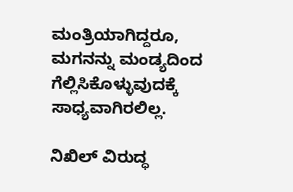ಮಂತ್ರಿಯಾಗಿದ್ದರೂ, ಮಗನನ್ನು ಮಂಡ್ಯದಿಂದ ಗೆಲ್ಲಿಸಿಕೊಳ್ಳುವುದಕ್ಕೆ ಸಾಧ್ಯವಾಗಿರಲಿಲ್ಲ.

ನಿಖಿಲ್ ವಿರುದ್ಧ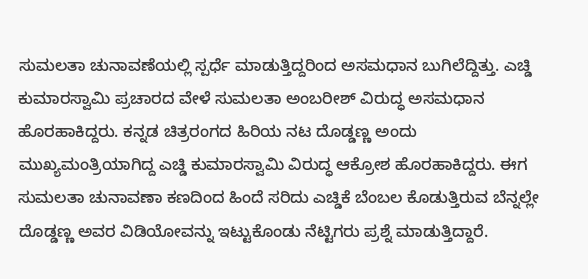ಸುಮಲತಾ ಚುನಾವಣೆಯಲ್ಲಿ ಸ್ಪರ್ಧೆ ಮಾಡುತ್ತಿದ್ದರಿಂದ ಅಸಮಧಾನ ಬುಗಿಲೆದ್ದಿತ್ತು. ಎಚ್ಡಿ ಕುಮಾರಸ್ವಾಮಿ ಪ್ರಚಾರದ ವೇಳೆ ಸುಮಲತಾ ಅಂಬರೀಶ್ ವಿರುದ್ಧ ಅಸಮಧಾನ ಹೊರಹಾಕಿದ್ದರು. ಕನ್ನಡ ಚಿತ್ರರಂಗದ ಹಿರಿಯ ನಟ ದೊಡ್ಡಣ್ಣ ಅಂದು ಮುಖ್ಯಮಂತ್ರಿಯಾಗಿದ್ದ ಎಚ್ಡಿ ಕುಮಾರಸ್ವಾಮಿ ವಿರುದ್ಧ ಆಕ್ರೋಶ ಹೊರಹಾಕಿದ್ದರು. ಈಗ ಸುಮಲತಾ ಚುನಾವಣಾ ಕಣದಿಂದ ಹಿಂದೆ ಸರಿದು ಎಚ್ಡಿಕೆ ಬೆಂಬಲ ಕೊಡುತ್ತಿರುವ ಬೆನ್ನಲ್ಲೇ ದೊಡ್ಡಣ್ಣ ಅವರ ವಿಡಿಯೋವನ್ನು ಇಟ್ಟುಕೊಂಡು ನೆಟ್ಟಿಗರು ಪ್ರಶ್ನೆ ಮಾಡುತ್ತಿದ್ದಾರೆ.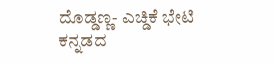ದೊಡ್ಡಣ್ಣ- ಎಚ್ಡಿಕೆ ಭೇಟಿ
ಕನ್ನಡದ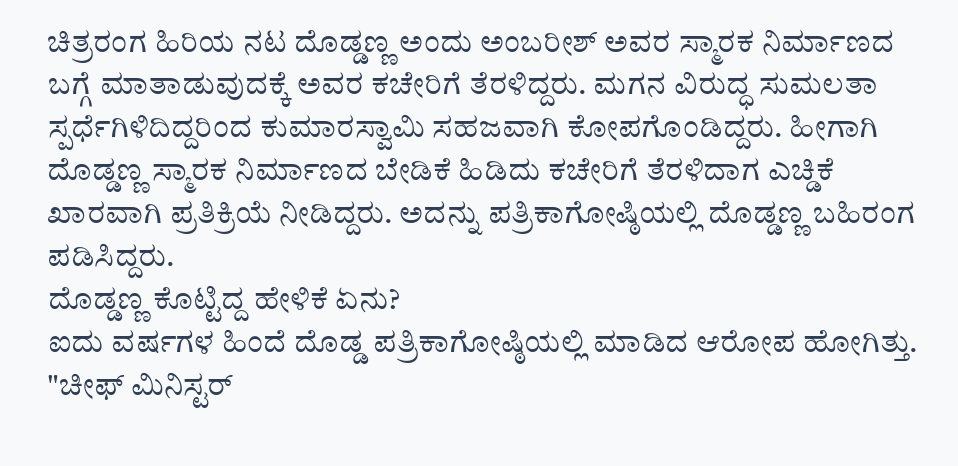ಚಿತ್ರರಂಗ ಹಿರಿಯ ನಟ ದೊಡ್ಡಣ್ಣ ಅಂದು ಅಂಬರೀಶ್ ಅವರ ಸ್ಮಾರಕ ನಿರ್ಮಾಣದ ಬಗ್ಗೆ ಮಾತಾಡುವುದಕ್ಕೆ ಅವರ ಕಚೇರಿಗೆ ತೆರಳಿದ್ದರು. ಮಗನ ವಿರುದ್ಧ ಸುಮಲತಾ ಸ್ಪರ್ಧೆಗಿಳಿದಿದ್ದರಿಂದ ಕುಮಾರಸ್ವಾಮಿ ಸಹಜವಾಗಿ ಕೋಪಗೊಂಡಿದ್ದರು. ಹೀಗಾಗಿ ದೊಡ್ಡಣ್ಣ ಸ್ಮಾರಕ ನಿರ್ಮಾಣದ ಬೇಡಿಕೆ ಹಿಡಿದು ಕಚೇರಿಗೆ ತೆರಳಿದಾಗ ಎಚ್ಡಿಕೆ ಖಾರವಾಗಿ ಪ್ರತಿಕ್ರಿಯೆ ನೀಡಿದ್ದರು. ಅದನ್ನು ಪತ್ರಿಕಾಗೋಷ್ಠಿಯಲ್ಲಿ ದೊಡ್ಡಣ್ಣ ಬಹಿರಂಗ ಪಡಿಸಿದ್ದರು.
ದೊಡ್ಡಣ್ಣ ಕೊಟ್ಟಿದ್ದ ಹೇಳಿಕೆ ಏನು?
ಐದು ವರ್ಷಗಳ ಹಿಂದೆ ದೊಡ್ಡ ಪತ್ರಿಕಾಗೋಷ್ಠಿಯಲ್ಲಿ ಮಾಡಿದ ಆರೋಪ ಹೋಗಿತ್ತು. "ಚೀಫ್ ಮಿನಿಸ್ಟರ್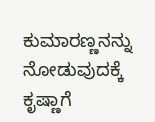ಕುಮಾರಣ್ಣನನ್ನು ನೋಡುವುದಕ್ಕೆ ಕೃಷ್ಣಾಗೆ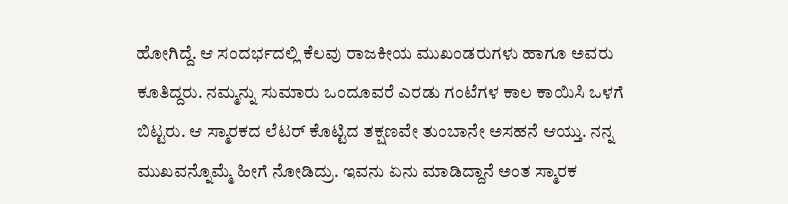ಹೋಗಿದ್ದೆ. ಆ ಸಂದರ್ಭದಲ್ಲಿ ಕೆಲವು ರಾಜಕೀಯ ಮುಖಂಡರುಗಳು ಹಾಗೂ ಅವರು ಕೂತಿದ್ದರು. ನಮ್ಮನ್ನು ಸುಮಾರು ಒಂದೂವರೆ ಎರಡು ಗಂಟೆಗಳ ಕಾಲ ಕಾಯಿಸಿ ಒಳಗೆ ಬಿಟ್ಟರು. ಆ ಸ್ಮಾರಕದ ಲೆಟರ್ ಕೊಟ್ಟಿದ ತಕ್ಷಣವೇ ತುಂಬಾನೇ ಅಸಹನೆ ಆಯ್ತು. ನನ್ನ ಮುಖವನ್ನೊಮ್ಮೆ ಹೀಗೆ ನೋಡಿದ್ರು. ಇವನು ಏನು ಮಾಡಿದ್ದಾನೆ ಅಂತ ಸ್ಮಾರಕ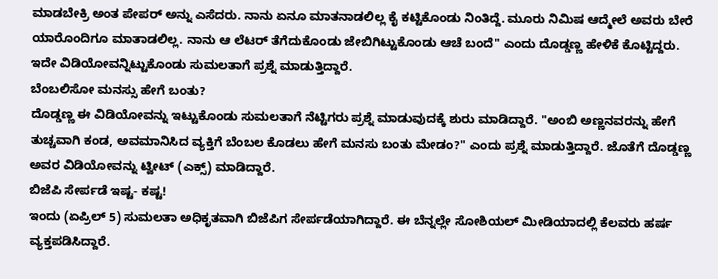ಮಾಡಬೇಕ್ರಿ ಅಂತ ಪೇಪರ್ ಅನ್ನು ಎಸೆದರು. ನಾನು ಏನೂ ಮಾತನಾಡಲಿಲ್ಲ ಕೈ ಕಟ್ಟಿಕೊಂಡು ನಿಂತಿದ್ದೆ. ಮೂರು ನಿಮಿಷ ಆದ್ಮೇಲೆ ಅವರು ಬೇರೆ ಯಾರೊಂದಿಗೂ ಮಾತಾಡಲಿಲ್ಲ. ನಾನು ಆ ಲೆಟರ್ ತೆಗೆದುಕೊಂಡು ಜೇಬಿಗಿಟ್ಟುಕೊಂಡು ಆಚೆ ಬಂದೆ" ಎಂದು ದೊಡ್ಡಣ್ಣ ಹೇಳಿಕೆ ಕೊಟ್ಟಿದ್ದರು. ಇದೇ ವಿಡಿಯೋವನ್ನಿಟ್ಟುಕೊಂಡು ಸುಮಲತಾಗೆ ಪ್ರಶ್ನೆ ಮಾಡುತ್ತಿದ್ದಾರೆ.
ಬೆಂಬಲಿಸೋ ಮನಸ್ಸು ಹೇಗೆ ಬಂತು?
ದೊಡ್ಡಣ್ಣ ಈ ವಿಡಿಯೋವನ್ನು ಇಟ್ಟುಕೊಂಡು ಸುಮಲತಾಗೆ ನೆಟ್ಟಿಗರು ಪ್ರಶ್ನೆ ಮಾಡುವುದಕ್ಕೆ ಶುರು ಮಾಡಿದ್ದಾರೆ. "ಅಂಬಿ ಅಣ್ಣನವರನ್ನು ಹೇಗೆ ತುಚ್ಚವಾಗಿ ಕಂಡ, ಅವಮಾನಿಸಿದ ವ್ಯಕ್ತಿಗೆ ಬೆಂಬಲ ಕೊಡಲು ಹೇಗೆ ಮನಸು ಬಂತು ಮೇಡಂ?" ಎಂದು ಪ್ರಶ್ನೆ ಮಾಡುತ್ತಿದ್ದಾರೆ. ಜೊತೆಗೆ ದೊಡ್ಡಣ್ಣ ಅವರ ವಿಡಿಯೋವನ್ನು ಟ್ವೀಟ್ (ಎಕ್ಸ್) ಮಾಡಿದ್ದಾರೆ.
ಬಿಜೆಪಿ ಸೇರ್ಪಡೆ ಇಷ್ಟ- ಕಷ್ಟ!
ಇಂದು (ಏಪ್ರಿಲ್ 5) ಸುಮಲತಾ ಅಧಿಕೃತವಾಗಿ ಬಿಜೆಪಿಗ ಸೇರ್ಪಡೆಯಾಗಿದ್ದಾರೆ. ಈ ಬೆನ್ನಲ್ಲೇ ಸೋಶಿಯಲ್ ಮೀಡಿಯಾದಲ್ಲಿ ಕೆಲವರು ಹರ್ಷ ವ್ಯಕ್ತಪಡಿಸಿದ್ದಾರೆ.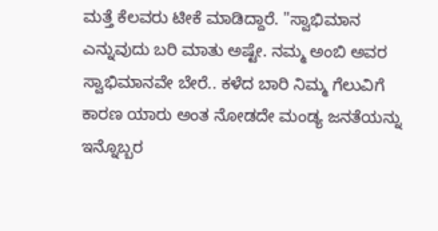ಮತ್ತೆ ಕೆಲವರು ಟೀಕೆ ಮಾಡಿದ್ದಾರೆ. "ಸ್ವಾಭಿಮಾನ ಎನ್ನುವುದು ಬರಿ ಮಾತು ಅಷ್ಟೇ. ನಮ್ಮ ಅಂಬಿ ಅವರ ಸ್ವಾಭಿಮಾನವೇ ಬೇರೆ.. ಕಳೆದ ಬಾರಿ ನಿಮ್ಮ ಗೆಲುವಿಗೆ ಕಾರಣ ಯಾರು ಅಂತ ನೋಡದೇ ಮಂಡ್ಯ ಜನತೆಯನ್ನು ಇನ್ನೊಬ್ಬರ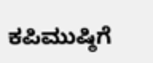ಕಪಿಮುಷ್ಠಿಗೆ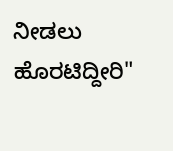ನೀಡಲು ಹೊರಟಿದ್ದೀರಿ"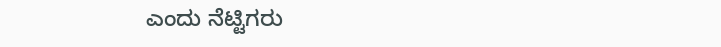ಎಂದು ನೆಟ್ಟಿಗರು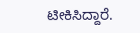ಟೀಕಿಸಿದ್ದಾರೆ.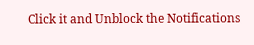Click it and Unblock the Notifications